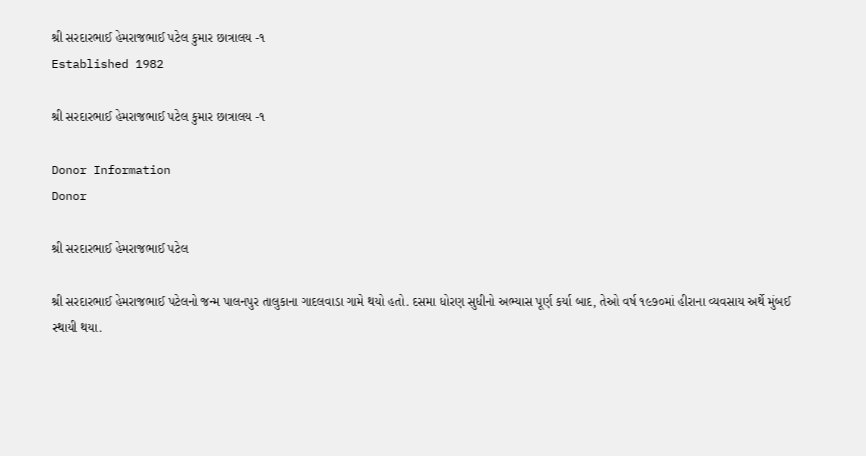શ્રી સરદારભાઈ હેમરાજભાઈ પટેલ કુમાર છાત્રાલય -૧
Established 1982

શ્રી સરદારભાઈ હેમરાજભાઈ પટેલ કુમાર છાત્રાલય -૧

Donor Information
Donor

શ્રી સરદારભાઈ હેમરાજભાઈ પટેલ

શ્રી સરદારભાઈ હેમરાજભાઈ પટેલનો જન્મ પાલનપુર તાલુકાના ગાદલવાડા ગામે થયો હતો. દસમા ધોરણ સુધીનો અભ્યાસ પૂર્ણ કર્યા બાદ, તેઓ વર્ષ ૧૯૭૦માં હીરાના વ્યવસાય અર્થે મુંબઈ સ્થાયી થયા.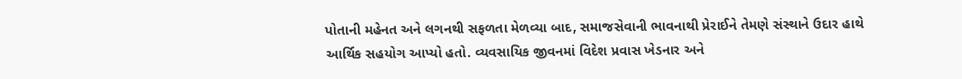પોતાની મહેનત અને લગનથી સફળતા મેળવ્યા બાદ, સમાજસેવાની ભાવનાથી પ્રેરાઈને તેમણે સંસ્થાને ઉદાર હાથે આર્થિક સહયોગ આપ્યો હતો. વ્યવસાયિક જીવનમાં વિદેશ પ્રવાસ ખેડનાર અને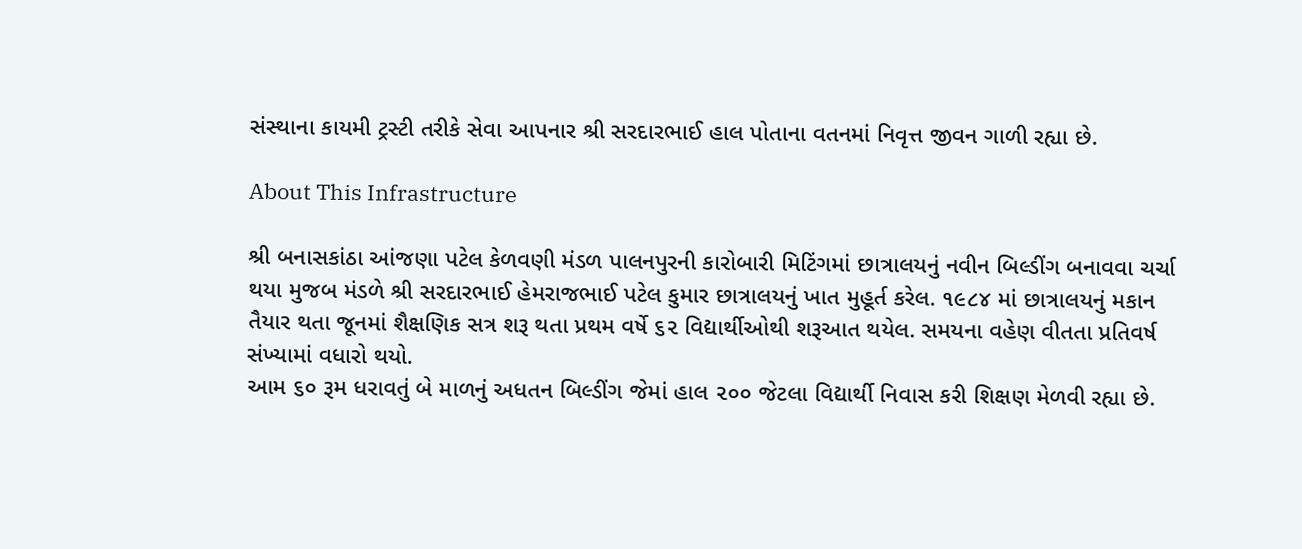સંસ્થાના કાયમી ટ્રસ્ટી તરીકે સેવા આપનાર શ્રી સરદારભાઈ હાલ પોતાના વતનમાં નિવૃત્ત જીવન ગાળી રહ્યા છે.

About This Infrastructure

શ્રી બનાસકાંઠા આંજણા પટેલ કેળવણી મંડળ પાલનપુરની કારોબારી મિટિંગમાં છાત્રાલયનું નવીન બિલ્ડીંગ બનાવવા ચર્ચા થયા મુજબ મંડળે શ્રી સરદારભાઈ હેમરાજભાઈ પટેલ કુમાર છાત્રાલયનું ખાત મુહૂર્ત કરેલ. ૧૯૮૪ માં છાત્રાલયનું મકાન તૈયાર થતા જૂનમાં શૈક્ષણિક સત્ર શરૂ થતા પ્રથમ વર્ષે ૬૨ વિદ્યાર્થીઓથી શરૂઆત થયેલ. સમયના વહેણ વીતતા પ્રતિવર્ષ સંખ્યામાં વધારો થયો.
આમ ૬૦ રૂમ ધરાવતું બે માળનું અધતન બિલ્ડીંગ જેમાં હાલ ૨૦૦ જેટલા વિદ્યાર્થી નિવાસ કરી શિક્ષણ મેળવી રહ્યા છે.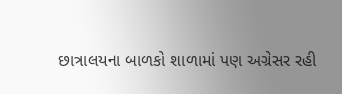છાત્રાલયના બાળકો શાળામાં પણ અગ્રેસર રહી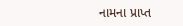નામના પ્રાપ્ત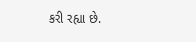કરી રહ્યા છે.